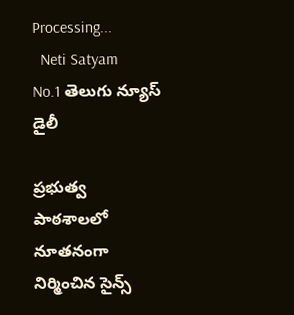Processing...
  Neti Satyam
No.1 తెలుగు న్యూస్ డైలీ

ప్రభుత్వ పాఠశాలలో నూతనంగా నిర్మించిన సైన్స్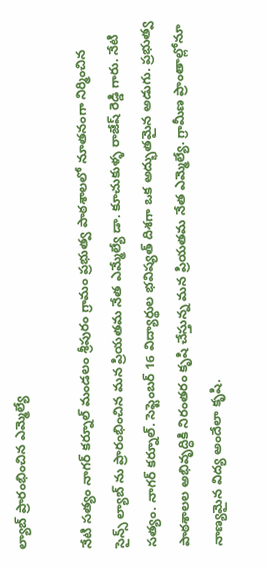ల్యాబ్ ప్రారంభించిన ఎమ్మెల్యే

నేటి సత్యం నాగర్ కర్నూల్ మండలం శ్రీపురం గ్రామం ప్రభుత్వ పాఠశాలలో నూతనంగా నిర్మించిన సైన్స్ ల్యాబ్ ను ప్రారంభించిన మన ప్రియతమ నేత ఎమ్మేల్యే డా. కూచుకుళ్ళ రాజేష్ రెడ్డి గారు. నేటి సత్యం. నాగర్ కర్నూల్. సెప్టెంబర్ 16 విద్యార్థుల భవిష్యత్‌ దిశగా ఒక అద్భుతమైన అడుగు. ప్రభుత్వ పాఠశాలల అభివృద్ధికి నిరంతరం కృషి చేస్తున్న మన ప్రియతమ నేత ఎమ్మెల్యే. గ్రామీణ ప్రాంతాల్లోనూ నాణ్యమైన విద్య అందేలా కృషి.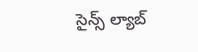సైన్స్ ల్యాబ్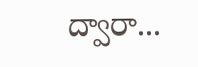ద్వారా...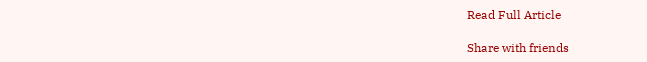Read Full Article

Share with friends